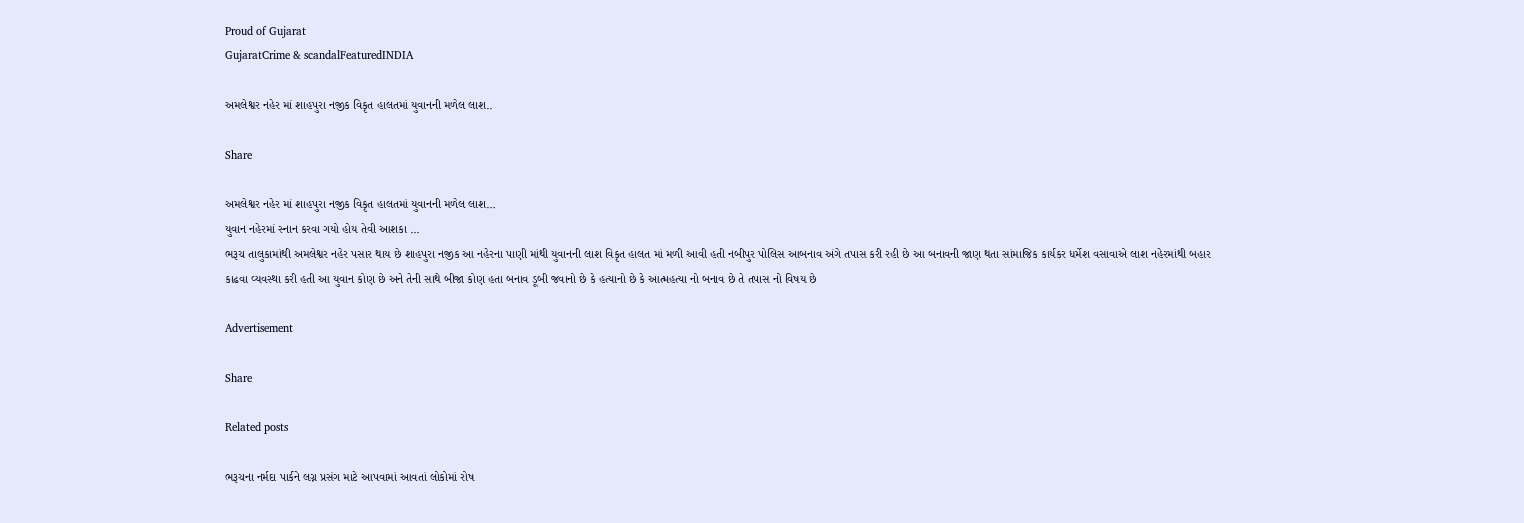Proud of Gujarat
GujaratCrime & scandalFeaturedINDIA

અમલેશ્વર નહેર માં શાહપુરા નજીક વિકૃત હાલતમાં યુવાનની મળેલ લાશ..

Share

અમલેશ્વર નહેર માં શાહપુરા નજીક વિકૃત હાલતમાં યુવાનની મળેલ લાશ…
યુવાન નહેરમાં સ્નાન કરવા ગયો હોય તેવી આશકા …
ભરૂચ તાલુકામાંથી અમલેશ્વર નહેર પસાર થાય છે શાહપુરા નજીક આ નહેરના પાણી માંથી યુવાનની લાશ વિકૃત હાલત માં મળી આવી હતી નબીપુર પોલિસ આબનાવ અંગે તપાસ કરી રહી છે આ બનાવની જાણ થતા સાંમાજિક કાર્યકર ધર્મેશ વસાવાએ લાશ નહેરમાંથી બહાર કાઢવા વ્યવસ્થા કરી હતી આ યુવાન કોણ છે અને તેની સાથે બીજા કોણ હતા બનાવ ડૂબી જવાનો છે કે હત્યાનો છે કે આત્મહત્યા નો બનાવ છે તે તપાસ નો વિષય છે

Advertisement

Share

Related posts

ભરૂચના નર્મદા પાર્કને લગ્ન પ્રસંગ માટે આપવામાં આવતાં લોકોમાં રોષ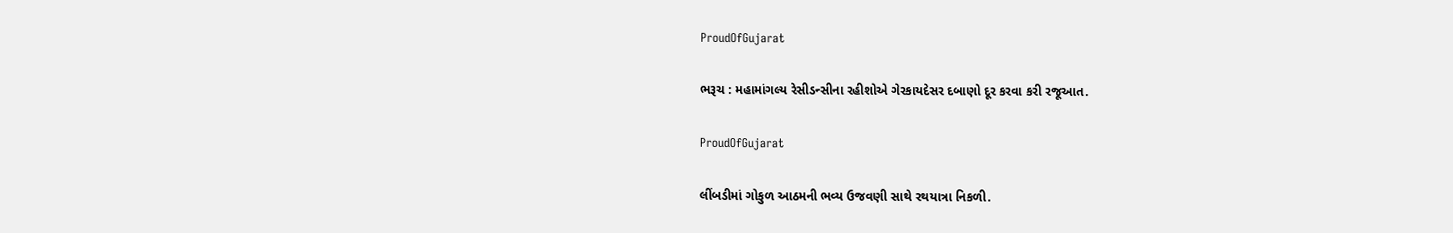ProudOfGujarat

ભરૂચ : મહામાંગલ્ય રેસીડન્સીના રહીશોએ ગેરકાયદેસર દબાણો દૂર કરવા કરી રજૂઆત.

ProudOfGujarat

લીંબડીમાં ગોકુળ આઠમની ભવ્ય ઉજવણી સાથે રથયાત્રા નિકળી.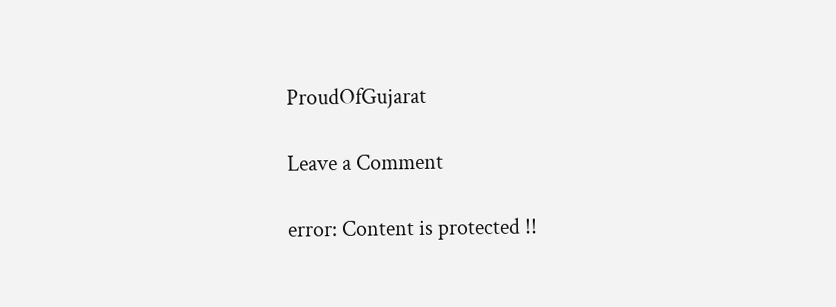ProudOfGujarat

Leave a Comment

error: Content is protected !!